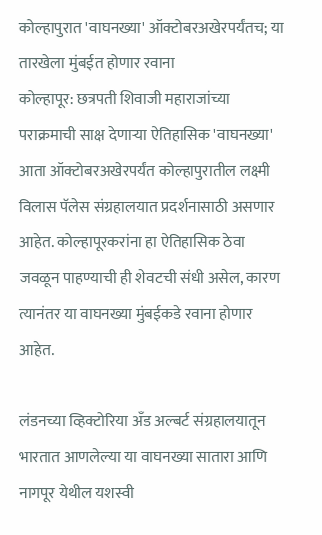कोल्हापुरात 'वाघनख्या' ऑक्टोबरअखेरपर्यंतच; या तारखेला मुंबईत होणार रवाना
कोल्हापूर: छत्रपती शिवाजी महाराजांच्या पराक्रमाची साक्ष देणाऱ्या ऐतिहासिक 'वाघनख्या' आता ऑक्टोबरअखेरपर्यंत कोल्हापुरातील लक्ष्मी विलास पॅलेस संग्रहालयात प्रदर्शनासाठी असणार आहेत. कोल्हापूरकरांना हा ऐतिहासिक ठेवा जवळून पाहण्याची ही शेवटची संधी असेल, कारण त्यानंतर या वाघनख्या मुंबईकडे रवाना होणार आहेत.

लंडनच्या व्हिक्टोरिया अँड अल्बर्ट संग्रहालयातून भारतात आणलेल्या या वाघनख्या सातारा आणि नागपूर येथील यशस्वी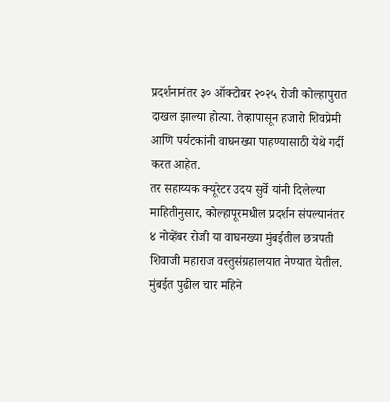प्रदर्शनानंतर ३० ऑक्टोबर २०२५ रोजी कोल्हापुरात दाखल झाल्या होत्या. तेव्हापासून हजारो शिवप्रेमी आणि पर्यटकांनी वाघनख्या पाहण्यासाठी येथे गर्दी करत आहेत.
तर सहाय्यक क्यूरेटर उदय सुर्वे यांनी दिलेल्या माहितीनुसार, कोल्हापूरमधील प्रदर्शन संपल्यानंतर ४ नोव्हेंबर रोजी या वाघनख्या मुंबईतील छत्रपती शिवाजी महाराज वस्तुसंग्रहालयात नेण्यात येतील. मुंबईत पुढील चार महिने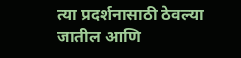त्या प्रदर्शनासाठी ठेवल्या जातील आणि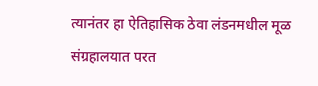त्यानंतर हा ऐतिहासिक ठेवा लंडनमधील मूळ संग्रहालयात परत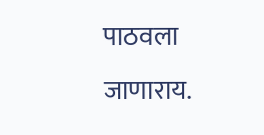पाठवला जाणाराय.